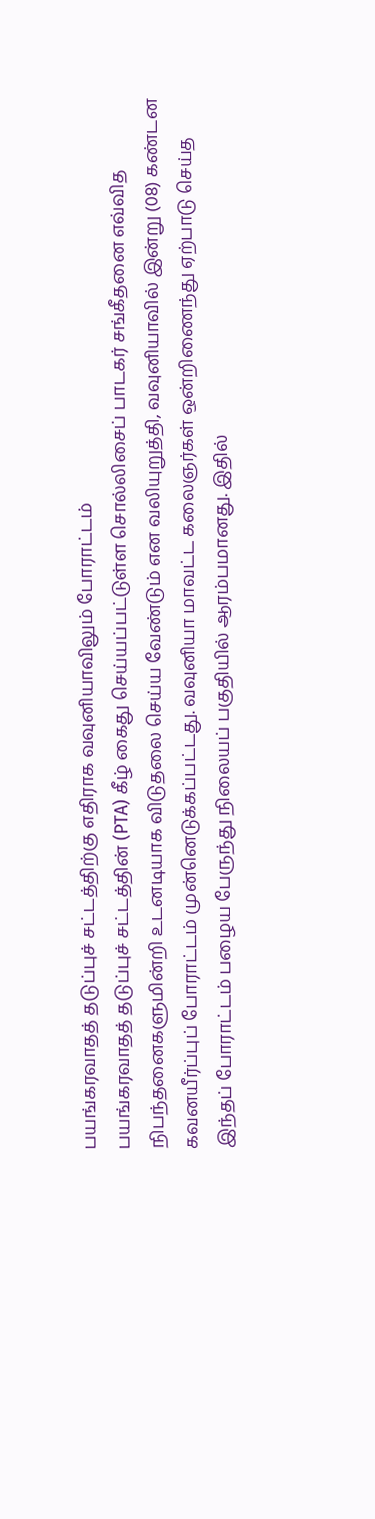பயங்கரவாதத் தடுப்புச் சட்டத்திற்கு எதிராக வவுனியாவிலும் போராட்டம்
பயங்கரவாதத் தடுப்புச் சட்டத்தின் (PTA) கீழ் கைது செய்யப்பட்டுள்ள சொல்லிசைப் பாடகர் சங்கீதனை எவ்வித நிபந்தனைகளுமின்றி உடனடியாக விடுதலை செய்ய வேண்டும் என வலியுறுத்தி, வவுனியாவில் இன்று (08) கண்டன கவனயீர்ப்புப் போராட்டம் முன்னெடுக்கப்பட்டது. வவுனியா மாவட்ட கலைஞர்கள் ஒன்றிணைந்து ஏற்பாடு செய்த இந்தப் போராட்டம் பழைய பேருந்து நிலையப் பகுதியில் ஆரம்பமானது. இதில்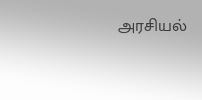அரசியல்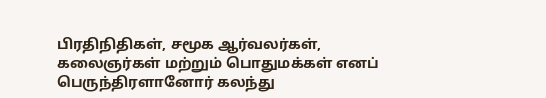பிரதிநிதிகள், சமூக ஆர்வலர்கள், கலைஞர்கள் மற்றும் பொதுமக்கள் எனப் பெருந்திரளானோர் கலந்து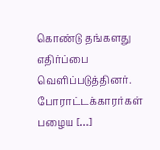கொண்டு தங்களது எதிர்ப்பை வெளிப்படுத்தினர். போராட்டக்காரர்கள் பழைய […]